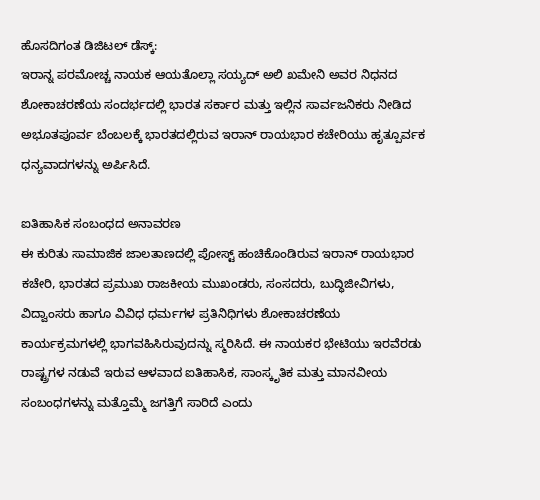ಹೊಸದಿಗಂತ ಡಿಜಿಟಲ್ ಡೆಸ್ಕ್:
ಇರಾನ್ನ ಪರಮೋಚ್ಚ ನಾಯಕ ಆಯತೊಲ್ಲಾ ಸಯ್ಯದ್ ಅಲಿ ಖಮೇನಿ ಅವರ ನಿಧನದ ಶೋಕಾಚರಣೆಯ ಸಂದರ್ಭದಲ್ಲಿ ಭಾರತ ಸರ್ಕಾರ ಮತ್ತು ಇಲ್ಲಿನ ಸಾರ್ವಜನಿಕರು ನೀಡಿದ ಅಭೂತಪೂರ್ವ ಬೆಂಬಲಕ್ಕೆ ಭಾರತದಲ್ಲಿರುವ ಇರಾನ್ ರಾಯಭಾರ ಕಚೇರಿಯು ಹೃತ್ಪೂರ್ವಕ ಧನ್ಯವಾದಗಳನ್ನು ಅರ್ಪಿಸಿದೆ.

ಐತಿಹಾಸಿಕ ಸಂಬಂಧದ ಅನಾವರಣ
ಈ ಕುರಿತು ಸಾಮಾಜಿಕ ಜಾಲತಾಣದಲ್ಲಿ ಪೋಸ್ಟ್ ಹಂಚಿಕೊಂಡಿರುವ ಇರಾನ್ ರಾಯಭಾರ ಕಚೇರಿ, ಭಾರತದ ಪ್ರಮುಖ ರಾಜಕೀಯ ಮುಖಂಡರು, ಸಂಸದರು, ಬುದ್ಧಿಜೀವಿಗಳು, ವಿದ್ವಾಂಸರು ಹಾಗೂ ವಿವಿಧ ಧರ್ಮಗಳ ಪ್ರತಿನಿಧಿಗಳು ಶೋಕಾಚರಣೆಯ ಕಾರ್ಯಕ್ರಮಗಳಲ್ಲಿ ಭಾಗವಹಿಸಿರುವುದನ್ನು ಸ್ಮರಿಸಿದೆ. ಈ ನಾಯಕರ ಭೇಟಿಯು ಇರವೆರಡು ರಾಷ್ಟ್ರಗಳ ನಡುವೆ ಇರುವ ಆಳವಾದ ಐತಿಹಾಸಿಕ, ಸಾಂಸ್ಕೃತಿಕ ಮತ್ತು ಮಾನವೀಯ ಸಂಬಂಧಗಳನ್ನು ಮತ್ತೊಮ್ಮೆ ಜಗತ್ತಿಗೆ ಸಾರಿದೆ ಎಂದು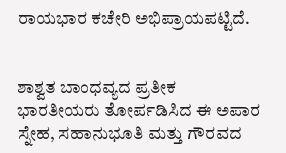ರಾಯಭಾರ ಕಚೇರಿ ಅಭಿಪ್ರಾಯಪಟ್ಟಿದೆ.


ಶಾಶ್ವತ ಬಾಂಧವ್ಯದ ಪ್ರತೀಕ
ಭಾರತೀಯರು ತೋರ್ಪಡಿಸಿದ ಈ ಅಪಾರ ಸ್ನೇಹ, ಸಹಾನುಭೂತಿ ಮತ್ತು ಗೌರವದ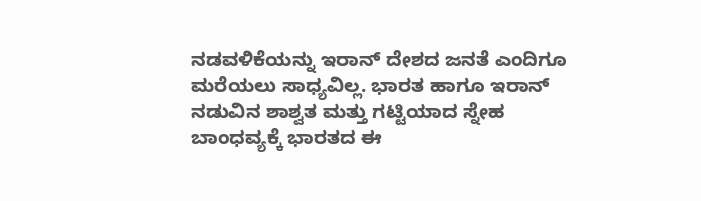ನಡವಳಿಕೆಯನ್ನು ಇರಾನ್ ದೇಶದ ಜನತೆ ಎಂದಿಗೂ ಮರೆಯಲು ಸಾಧ್ಯವಿಲ್ಲ. ಭಾರತ ಹಾಗೂ ಇರಾನ್ ನಡುವಿನ ಶಾಶ್ವತ ಮತ್ತು ಗಟ್ಟಿಯಾದ ಸ್ನೇಹ ಬಾಂಧವ್ಯಕ್ಕೆ ಭಾರತದ ಈ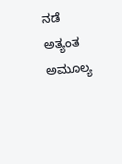ನಡೆ ಅತ್ಯಂತ ಅಮೂಲ್ಯ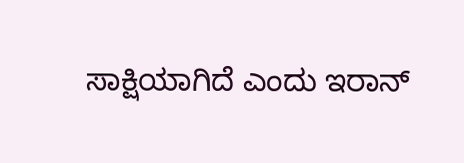ಸಾಕ್ಷಿಯಾಗಿದೆ ಎಂದು ಇರಾನ್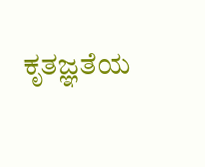ಕೃತಜ್ಞತೆಯ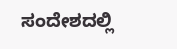ಸಂದೇಶದಲ್ಲಿ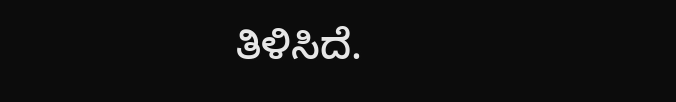ತಿಳಿಸಿದೆ.